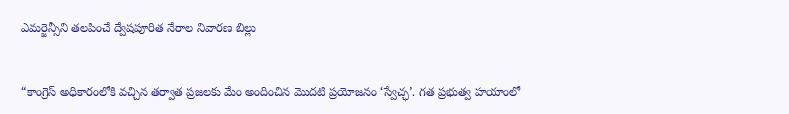ఎమర్జెన్సీని తలపించే ద్వేషపూరిత నేరాల నివారణ బిల్లు


“కాంగ్రెస్‌ అధికారంలోకి వచ్చిన తర్వాత ప్రజలకు మేం అందించిన మొదటి ప్రయోజనం ‘స్వేచ్ఛ’. గత ప్రభుత్వ హయాంలో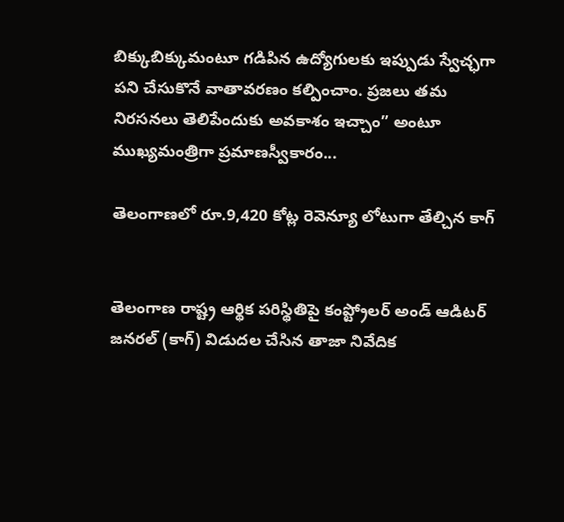బిక్కుబిక్కుమంటూ గడిపిన ఉద్యోగులకు ఇప్పుడు స్వేచ్ఛగా పని చేసుకొనే వాతావరణం కల్పించాం. ప్రజలు తమ నిరసనలు తెలిపేందుకు అవకాశం ఇచ్చాం” అంటూ ముఖ్యమంత్రిగా ప్రమాణస్వీకారం...

తెలంగాణలో రూ.9,420 కోట్ల రెవెన్యూ లోటుగా తేల్చిన కాగ్


తెలంగాణ రాష్ట్ర ఆర్థిక పరిస్థితిపై కంప్ట్రోలర్ అండ్ ఆడిటర్ జనరల్ (కాగ్) విడుదల చేసిన తాజా నివేదిక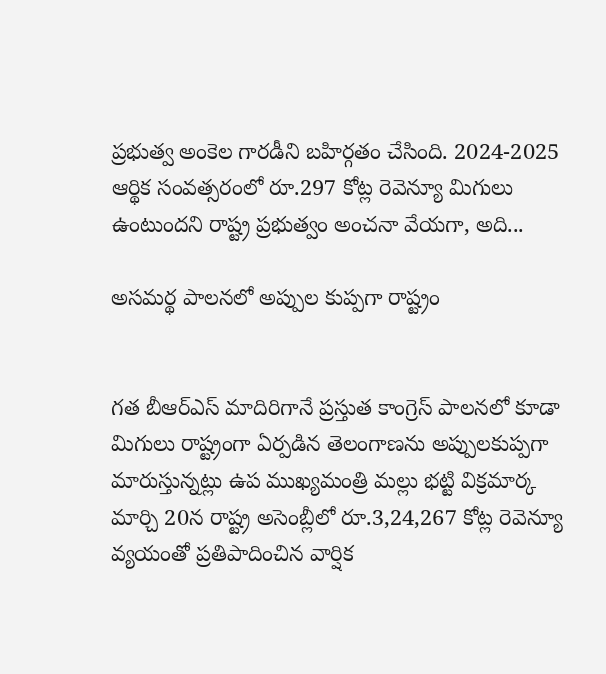ప్రభుత్వ అంకెల గారడీని బహిర్గతం చేసింది. 2024-2025 ఆర్థిక సంవత్సరంలో రూ.297 కోట్ల రెవెన్యూ మిగులు ఉంటుందని రాష్ట్ర ప్రభుత్వం అంచనా వేయగా, అది...

అసమర్థ పాలనలో అప్పుల కుప్పగా రాష్ట్రం


గత బీఆర్ఎస్ మాదిరిగానే ప్రస్తుత కాంగ్రెస్ పాలనలో కూడా మిగులు రాష్ట్రంగా ఏర్పడిన తెలంగాణను అప్పులకుప్పగా మారుస్తున్నట్లు ఉప ముఖ్యమంత్రి మల్లు భట్టి విక్రమార్క మార్చి 20న రాష్ట్ర అసెంబ్లీలో రూ.3,24,267 కోట్ల రెవెన్యూ వ్యయంతో ప్రతిపాదించిన వార్షిక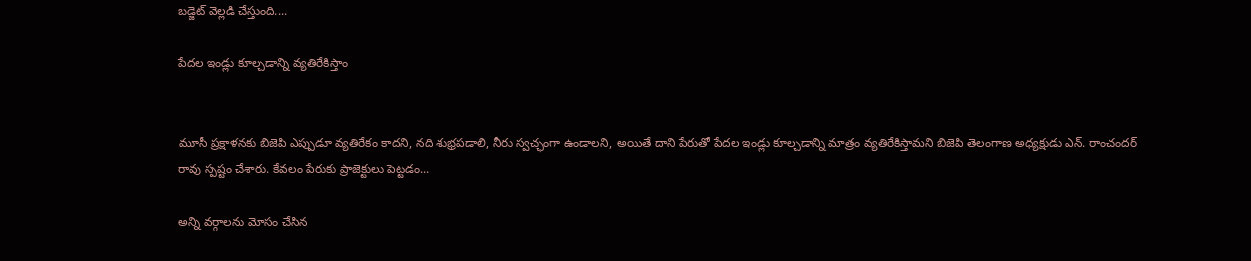బడ్జెట్ వెల్లడి చేస్తుంది....

పేదల ఇండ్లు కూల్చడాన్ని వ్యతిరేకిస్తాం


మూసీ ప్రక్షాళనకు బిజెపి ఎప్పుడూ వ్యతిరేకం కాదని, నది శుభ్రపడాలి, నీరు స్వచ్ఛంగా ఉండాలని, అయితే దాని పేరుతో పేదల ఇండ్లు కూల్చడాన్ని మాత్రం వ్యతిరేకిస్తామని బిజెపి తెలంగాణ అధ్యక్షుడు ఎన్. రాంచందర్ రావు స్పష్టం చేశారు. కేవలం పేరుకు ప్రాజెక్టులు పెట్టడం...

అన్ని వర్గాలను మోసం చేసిన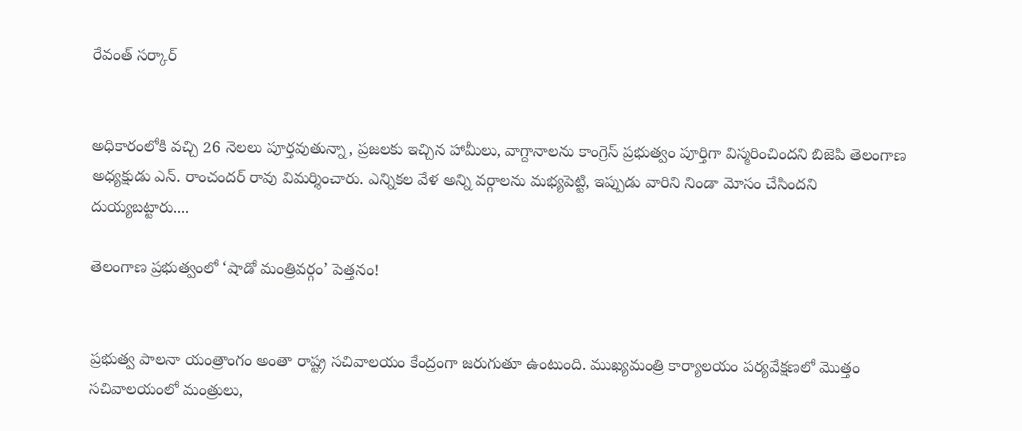రేవంత్ సర్కార్


అధికారంలోకి వచ్చి 26 నెలలు పూర్తవుతున్నా, ప్రజలకు ఇచ్చిన హామీలు, వాగ్దానాలను కాంగ్రెస్ ప్రభుత్వం పూర్తిగా విస్మరించిందని బిజెపి తెలంగాణ అధ్యక్షుడు ఎన్. రాంచందర్ రావు విమర్శించారు. ఎన్నికల వేళ అన్ని వర్గాలను మభ్యపెట్టి, ఇప్పుడు వారిని నిండా మోసం చేసిందని దుయ్యబట్టారు....

తెలంగాణ ప్రభుత్వంలో ‘షాడో మంత్రివర్గం’ పెత్తనం!


ప్రభుత్వ పాలనా యంత్రాంగం అంతా రాష్ట్ర సచివాలయం కేంద్రంగా జరుగుతూ ఉంటుంది. ముఖ్యమంత్రి కార్యాలయం పర్యవేక్షణలో మొత్తం సచివాలయంలో మంత్రులు,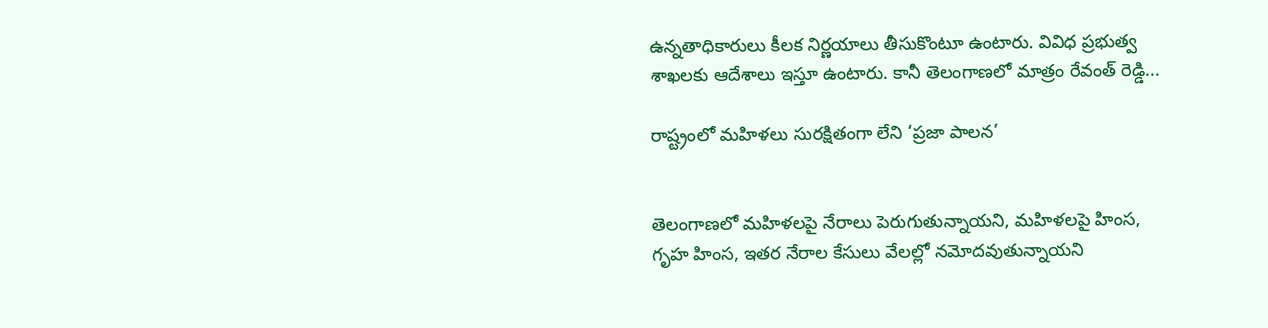ఉన్నతాధికారులు కీలక నిర్ణయాలు తీసుకొంటూ ఉంటారు. వివిధ ప్రభుత్వ శాఖలకు ఆదేశాలు ఇస్తూ ఉంటారు. కానీ తెలంగాణలో మాత్రం రేవంత్ రెడ్డి...

రాష్ట్రంలో మహిళలు సురక్షితంగా లేని ‘ప్రజా పాలన’


తెలంగాణలో మహిళలపై నేరాలు పెరుగుతున్నాయని, మహిళలపై హింస, గృహ హింస, ఇతర నేరాల కేసులు వేలల్లో నమోదవుతున్నాయని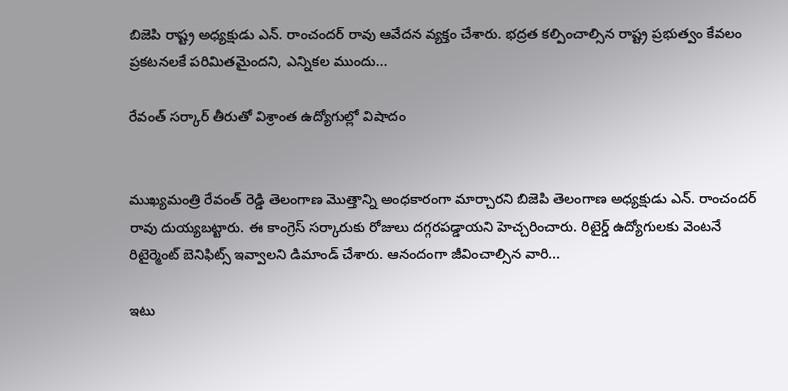బిజెపి రాష్ట్ర అధ్యక్షుడు ఎన్. రాంచందర్ రావు ఆవేదన వ్యక్తం చేశారు. భద్రత కల్పించాల్సిన రాష్ట్ర ప్రభుత్వం కేవలం ప్రకటనలకే పరిమితమైందని, ఎన్నికల ముందు...

రేవంత్ సర్కార్ తీరుతో విశ్రాంత ఉద్యోగుల్లో విషాదం


ముఖ్యమంత్రి రేవంత్ రెడ్డి తెలంగాణ మొత్తాన్ని అంధకారంగా మార్చారని బిజెపి తెలంగాణ అధ్యక్షుడు ఎన్. రాంచందర్ రావు దుయ్యబట్టారు. ఈ కాంగ్రెస్ సర్కారుకు రోజులు దగ్గరపడ్డాయని హెచ్చరించారు. రిటైర్డ్ ఉద్యోగులకు వెంటనే రిటైర్మెంట్ బెనిఫిట్స్ ఇవ్వాలని డిమాండ్ చేశారు. ఆనందంగా జీవించాల్సిన వారి...

ఇటు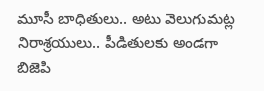మూసీ బాధితులు.. అటు వెలుగుమట్ల నిరాశ్రయులు.. పీడితులకు అండగా బిజెపి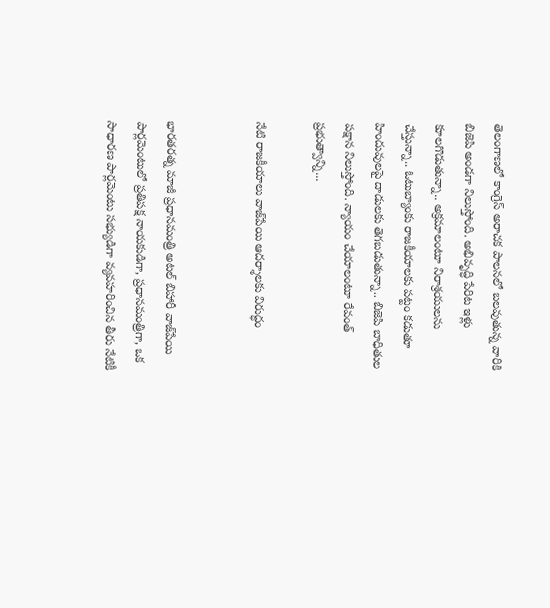తెలంగాణలో కాంగ్రెస్ అరాచక పాలనలో బలవుతున్న వారికి బిజెపి అండగా నిలుస్తోంది. అభివృద్ధి పేరిట ఇళ్లు కూలగొడుతున్నా.. అక్రమాలంటూ నిరాశ్రయులను చేస్తున్నా.. ఓటుబ్యాంకు రాజకీయాలకు పట్టం కడుతూ హిందువులపై దాడులకు తెగబడుతున్నా.. బిజెపి బాధితుల పక్షాన నిలుస్తోంది. న్యాయం చేయాలంటూ రేవంత్ ప్రభుత్వాన్ని...

నేటి రాజకీయాలు వాజ్‌పేయి ఆదర్శాలకు విరుద్ధం


భారతరత్న మాజీ ప్రధానమంత్రి అటల్ బిహారీ వాజ్‌పేయి పార్లమెంటులో ప్రతిపక్ష నాయకుడిగా, ప్రధానమంత్రిగా, ఒక సాధారణ పార్లమెంటు సభ్యుడిగా వ్యవహరించిన తీరు నేటికీ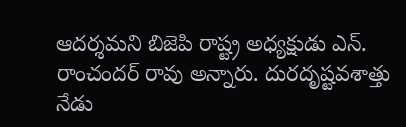ఆదర్శమని బిజెపి రాష్ట్ర అధ్యక్షుడు ఎన్. రాంచందర్ రావు అన్నారు. దురదృష్టవశాత్తు నేడు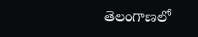తెలంగాణలో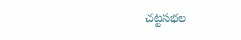చట్టసభల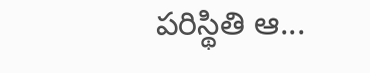పరిస్థితి ఆ...